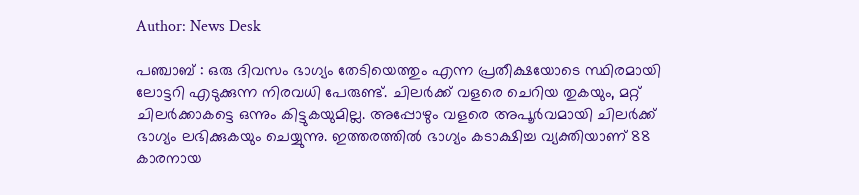Author: News Desk

പഞ്ചാബ്‌ : ഒരു ദിവസം ഭാഗ്യം തേടിയെത്തും എന്ന പ്രതീക്ഷയോടെ സ്ഥിരമായി ലോട്ടറി എടുക്കുന്ന നിരവധി പേരുണ്ട്. ചിലർക്ക് വളരെ ചെറിയ തുകയും, മറ്റ് ചിലർക്കാകട്ടെ ഒന്നും കിട്ടുകയുമില്ല. അപ്പോഴും വളരെ അപൂർവമായി ചിലർക്ക് ഭാഗ്യം ലഭിക്കുകയും ചെയ്യുന്നു. ഇത്തരത്തിൽ ഭാഗ്യം കടാക്ഷിച്ച വ്യക്തിയാണ് 88 കാരനായ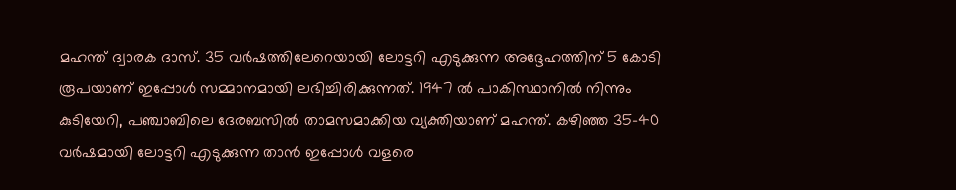മഹന്ത് ദ്വാരക ദാസ്. 35 വർഷത്തിലേറെയായി ലോട്ടറി എടുക്കുന്ന അദ്ദേഹത്തിന് 5 കോടി രൂപയാണ് ഇപ്പോൾ സമ്മാനമായി ലഭിച്ചിരിക്കുന്നത്. 1947 ൽ പാകിസ്ഥാനിൽ നിന്നും കുടിയേറി, പഞ്ചാബിലെ ദേരബസിൽ താമസമാക്കിയ വ്യക്തിയാണ് മഹന്ത്. കഴിഞ്ഞ 35-40 വർഷമായി ലോട്ടറി എടുക്കുന്ന താൻ ഇപ്പോൾ വളരെ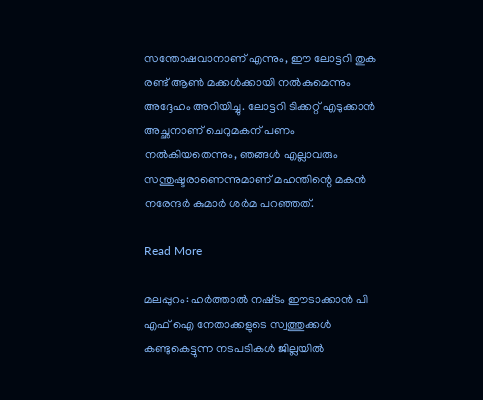സന്തോഷവാനാണ് എന്നും, ഈ ലോട്ടറി തുക രണ്ട് ആൺ മക്കൾക്കായി നൽകുമെന്നും അദ്ദേഹം അറിയിച്ചു. ലോട്ടറി ടിക്കറ്റ് എടുക്കാൻ അച്ഛനാണ് ചെറുമകന് പണം നൽകിയതെന്നും, ഞങ്ങൾ എല്ലാവരും സന്തുഷ്ടരാണെന്നുമാണ് മഹന്തിന്റെ മകൻ നരേന്ദർ കുമാർ ശർമ പറഞ്ഞത്.

Read More

മലപ്പുറം: ഹർത്താൽ നഷ്‌ടം ഈടാക്കാൻ പി എഫ് ഐ നേതാക്കളുടെ സ്വത്തുക്കൾ കണ്ടുകെട്ടുന്ന നടപടികൾ ജില്ലയിൽ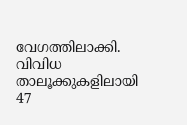വേഗത്തിലാക്കി. വിവിധ താലൂക്കുകളിലായി 47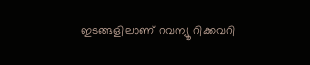ഇടങ്ങളിലാണ് റവന്യൂ റിക്കവറി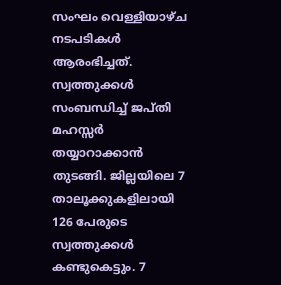സംഘം വെള്ളിയാഴ്ച നടപടികൾ ആരംഭിച്ചത്. സ്വത്തുക്കൾ സംബന്ധിച്ച് ജപ്തി മഹസ്സർ തയ്യാറാക്കാൻ തുടങ്ങി. ജില്ലയിലെ 7 താലൂക്കുകളിലായി 126 പേരുടെ സ്വത്തുക്കൾ കണ്ടുകെട്ടും. 7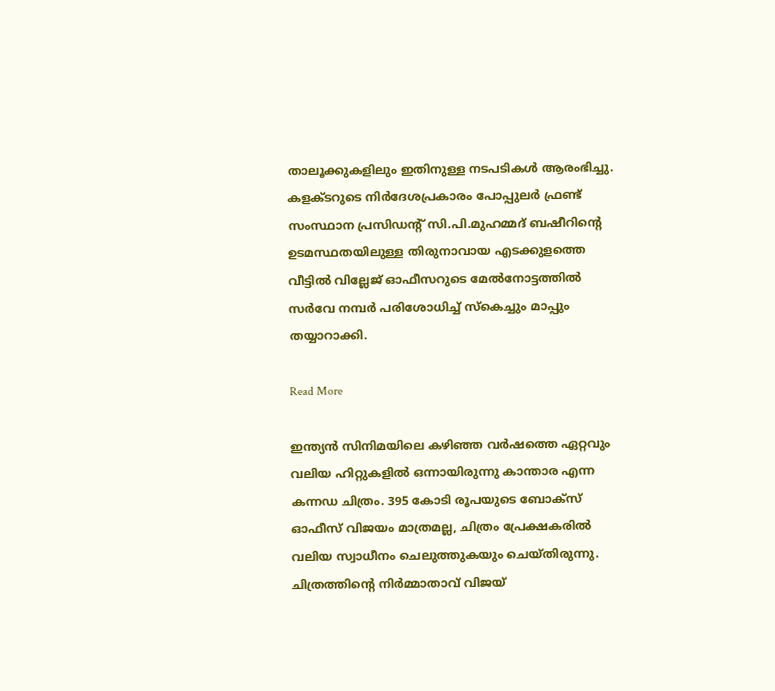താലൂക്കുകളിലും ഇതിനുള്ള നടപടികൾ ആരംഭിച്ചു. കളക്ടറുടെ നിർദേശപ്രകാരം പോപ്പുലർ ഫ്രണ്ട് സംസ്ഥാന പ്രസിഡന്‍റ് സി.പി.മുഹമ്മദ് ബഷീറിന്‍റെ ഉടമസ്ഥതയിലുള്ള തിരുനാവായ എടക്കുളത്തെ വീട്ടിൽ വില്ലേജ് ഓഫീസറുടെ മേൽനോട്ടത്തിൽ സർവേ നമ്പർ പരിശോധിച്ച് സ്കെച്ചും മാപ്പും തയ്യാറാക്കി.

Read More

ഇന്ത്യൻ സിനിമയിലെ കഴിഞ്ഞ വർഷത്തെ ഏറ്റവും വലിയ ഹിറ്റുകളിൽ ഒന്നായിരുന്നു കാന്താര എന്ന കന്നഡ ചിത്രം. 395 കോടി രൂപയുടെ ബോക്സ് ഓഫീസ് വിജയം മാത്രമല്ല, ചിത്രം പ്രേക്ഷകരിൽ വലിയ സ്വാധീനം ചെലുത്തുകയും ചെയ്തിരുന്നു. ചിത്രത്തിന്‍റെ നിർമ്മാതാവ് വിജയ്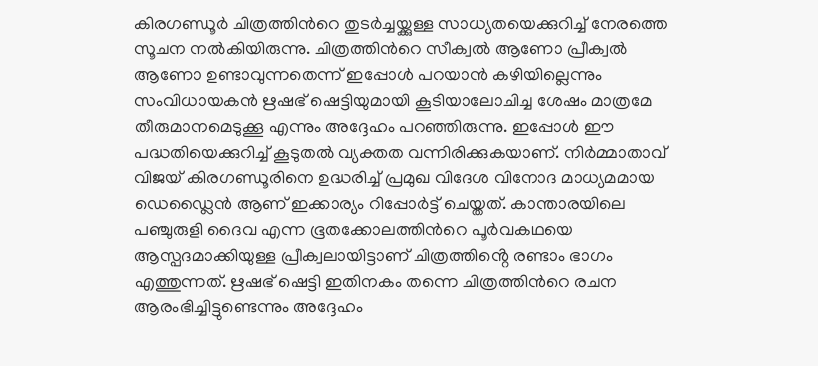കിരഗണ്ഡൂര്‍ ചിത്രത്തിന്‍റെ തുടർച്ചയ്ക്കുള്ള സാധ്യതയെക്കുറിച്ച് നേരത്തെ സൂചന നൽകിയിരുന്നു. ചിത്രത്തിന്‍റെ സീക്വല്‍ ആണോ പ്രീക്വല്‍ ആണോ ഉണ്ടാവുന്നതെന്ന് ഇപ്പോൾ പറയാൻ കഴിയില്ലെന്നും സംവിധായകൻ ഋഷഭ് ഷെട്ടിയുമായി കൂടിയാലോചിച്ച ശേഷം മാത്രമേ തീരുമാനമെടുക്കൂ എന്നും അദ്ദേഹം പറഞ്ഞിരുന്നു. ഇപ്പോൾ ഈ പദ്ധതിയെക്കുറിച്ച് കൂടുതൽ വ്യക്തത വന്നിരിക്കുകയാണ്. നിർമ്മാതാവ് വിജയ് കിരഗണ്ഡൂരിനെ ഉദ്ധരിച്ച് പ്രമുഖ വിദേശ വിനോദ മാധ്യമമായ ഡെഡ്ലൈൻ ആണ് ഇക്കാര്യം റിപ്പോർട്ട് ചെയ്തത്. കാന്താരയിലെ പഞ്ചുരുളി ദൈവ എന്ന ഭൂതക്കോലത്തിന്‍റെ പൂർവകഥയെ ആസ്പദമാക്കിയുള്ള പ്രീക്വലായിട്ടാണ് ചിത്രത്തിൻ്റെ രണ്ടാം ഭാഗം എത്തുന്നത്. ഋഷഭ് ഷെട്ടി ഇതിനകം തന്നെ ചിത്രത്തിന്‍റെ രചന ആരംഭിച്ചിട്ടുണ്ടെന്നും അദ്ദേഹം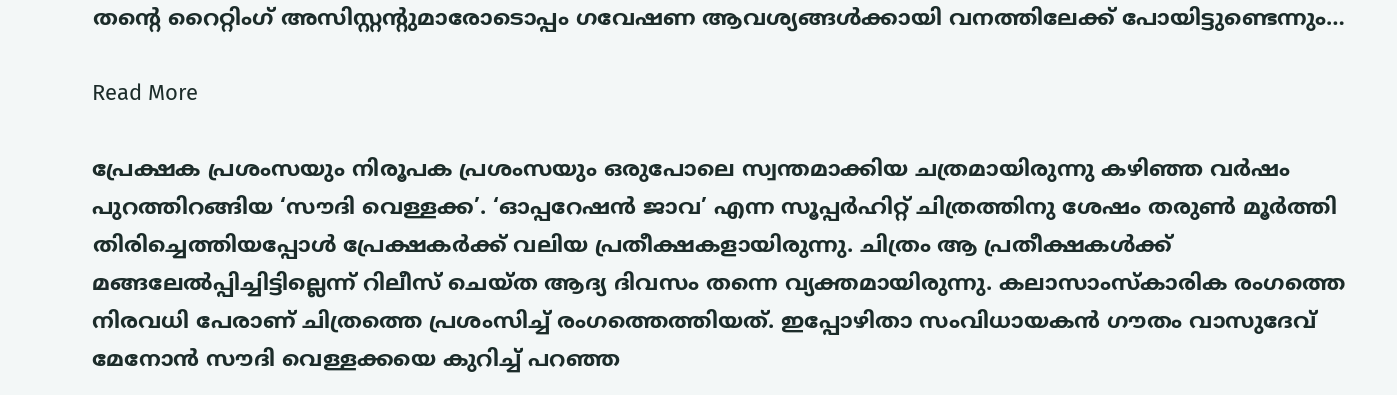തന്‍റെ റൈറ്റിംഗ് അസിസ്റ്റന്‍റുമാരോടൊപ്പം ഗവേഷണ ആവശ്യങ്ങൾക്കായി വനത്തിലേക്ക് പോയിട്ടുണ്ടെന്നും…

Read More

പ്രേക്ഷക പ്രശംസയും നിരൂപക പ്രശംസയും ഒരുപോലെ സ്വന്തമാക്കിയ ചത്രമായിരുന്നു കഴിഞ്ഞ വർഷം പുറത്തിറങ്ങിയ ‘സൗദി വെള്ളക്ക’. ‘ഓപ്പറേഷൻ ജാവ’ എന്ന സൂപ്പർഹിറ്റ് ചിത്രത്തിനു ശേഷം തരുൺ മൂർത്തി തിരിച്ചെത്തിയപ്പോൾ പ്രേക്ഷകർക്ക് വലിയ പ്രതീക്ഷകളായിരുന്നു. ചിത്രം ആ പ്രതീക്ഷകൾക്ക് മങ്ങലേൽപ്പിച്ചിട്ടില്ലെന്ന് റിലീസ് ചെയ്ത ആദ്യ ദിവസം തന്നെ വ്യക്തമായിരുന്നു. കലാസാംസ്കാരിക രംഗത്തെ നിരവധി പേരാണ് ചിത്രത്തെ പ്രശംസിച്ച് രംഗത്തെത്തിയത്. ഇപ്പോഴിതാ സംവിധായകൻ ഗൗതം വാസുദേവ് മേനോൻ സൗദി വെള്ളക്കയെ കുറിച്ച് പറഞ്ഞ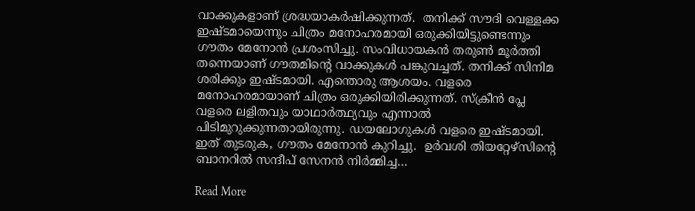വാക്കുകളാണ് ശ്രദ്ധയാകർഷിക്കുന്നത്.  തനിക്ക് സൗദി വെള്ളക്ക ഇഷ്ടമായെന്നും ചിത്രം മനോഹരമായി ഒരുക്കിയിട്ടുണ്ടെന്നും ഗൗതം മേനോൻ പ്രശംസിച്ചു. സംവിധായകൻ തരുൺ മൂർത്തി തന്നെയാണ് ഗൗതമിന്‍റെ വാക്കുകൾ പങ്കുവച്ചത്. തനിക്ക് സിനിമ ശരിക്കും ഇഷ്ടമായി. എന്തൊരു ആശയം. വളരെ മനോഹരമായാണ് ചിത്രം ഒരുക്കിയിരിക്കുന്നത്. സ്ക്രീൻ പ്ലേ വളരെ ലളിതവും യാഥാർത്ഥ്യവും എന്നാൽ പിടിമുറുക്കുന്നതായിരുന്നു. ഡയലോഗുകൾ വളരെ ഇഷ്ടമായി. ഇത് തുടരുക, ഗൗതം മേനോൻ കുറിച്ചു.  ഉർവശി തിയറ്റേഴ്സിന്‍റെ ബാനറിൽ സന്ദീപ് സേനൻ നിർമ്മിച്ച…

Read More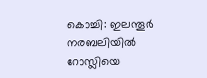കൊച്ചി: ഇലന്തൂർ നരബലിയിൽ റോസ്ലിയെ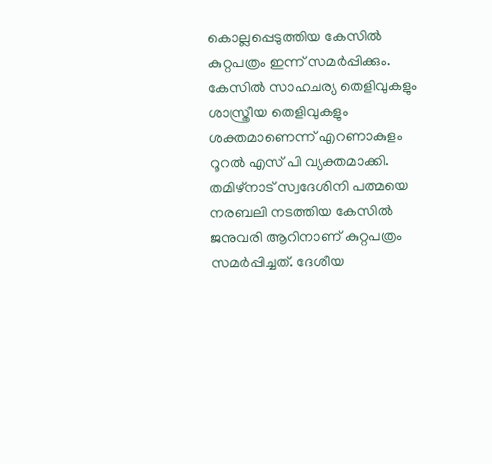കൊല്ലപ്പെടുത്തിയ കേസിൽ കുറ്റപത്രം ഇന്ന് സമർപ്പിക്കും. കേസിൽ സാഹചര്യ തെളിവുകളും ശാസ്ത്രീയ തെളിവുകളും ശക്തമാണെന്ന് എറണാകുളം റൂറൽ എസ് പി വ്യക്തമാക്കി. തമിഴ്നാട് സ്വദേശിനി പത്മയെ നരബലി നടത്തിയ കേസിൽ ജനുവരി ആറിനാണ് കുറ്റപത്രം സമർപ്പിച്ചത്. ദേശീയ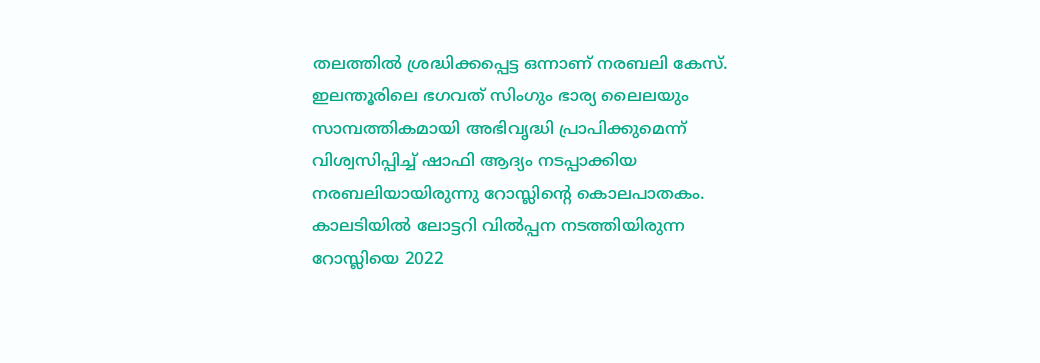തലത്തിൽ ശ്രദ്ധിക്കപ്പെട്ട ഒന്നാണ് നരബലി കേസ്. ഇലന്തൂരിലെ ഭഗവത് സിംഗും ഭാര്യ ലൈലയും സാമ്പത്തികമായി അഭിവൃദ്ധി പ്രാപിക്കുമെന്ന് വിശ്വസിപ്പിച്ച് ഷാഫി ആദ്യം നടപ്പാക്കിയ നരബലിയായിരുന്നു റോസ്ലിന്‍റെ കൊലപാതകം. കാലടിയിൽ ലോട്ടറി വിൽപ്പന നടത്തിയിരുന്ന റോസ്ലിയെ 2022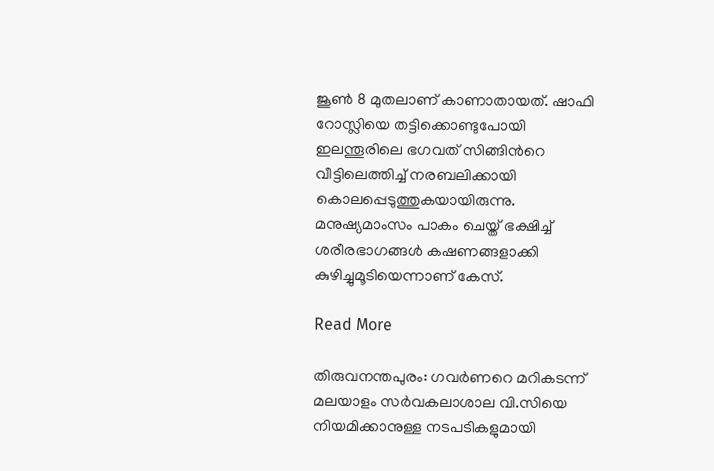ജൂൺ 8 മുതലാണ് കാണാതായത്. ഷാഫി റോസ്ലിയെ തട്ടിക്കൊണ്ടുപോയി ഇലന്തൂരിലെ ഭഗവത് സിങ്ങിന്‍റെ വീട്ടിലെത്തിച്ച് നരബലിക്കായി കൊലപ്പെടുത്തുകയായിരുന്നു. മനുഷ്യമാംസം പാകം ചെയ്ത് ഭക്ഷിച്ച് ശരീരഭാഗങ്ങൾ കഷണങ്ങളാക്കി കുഴിച്ചുമൂടിയെന്നാണ് കേസ്.

Read More

തിരുവനന്തപുരം: ഗവർണറെ മറികടന്ന് മലയാളം സർവകലാശാല വി.സിയെ നിയമിക്കാനുള്ള നടപടികളുമായി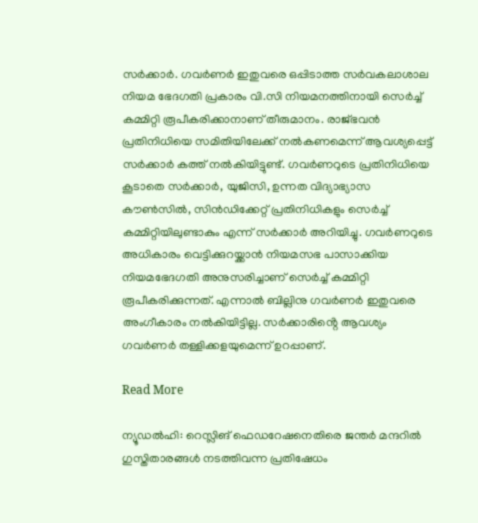സർക്കാർ. ഗവർണർ ഇതുവരെ ഒപ്പിടാത്ത സർവകലാശാല നിയമ ഭേദഗതി പ്രകാരം വി.സി നിയമനത്തിനായി സെർച്ച് കമ്മിറ്റി രൂപീകരിക്കാനാണ് തീരുമാനം. രാജ്ഭവൻ പ്രതിനിധിയെ സമിതിയിലേക്ക് നൽകണമെന്ന് ആവശ്യപ്പെട്ട് സർക്കാർ കത്ത് നൽകിയിട്ടുണ്ട്. ഗവർണറുടെ പ്രതിനിധിയെ കൂടാതെ സർക്കാർ, യുജിസി, ഉന്നത വിദ്യാഭ്യാസ കൗൺസിൽ, സിൻഡിക്കേറ്റ് പ്രതിനിധികളും സെർച്ച് കമ്മിറ്റിയിലുണ്ടാകും എന്ന് സർക്കാർ അറിയിച്ചു. ഗവർണറുടെ അധികാരം വെട്ടിക്കുറയ്ക്കാൻ നിയമസഭ പാസാക്കിയ നിയമഭേദഗതി അനുസരിച്ചാണ് സെർച്ച് കമ്മിറ്റി രൂപീകരിക്കുന്നത്. എന്നാൽ ബില്ലിനു ഗവർണർ ഇതുവരെ അംഗീകാരം നൽകിയിട്ടില്ല. സർക്കാരിൻ്റെ ആവശ്യം ഗവർണർ തള്ളിക്കളയുമെന്ന് ഉറപ്പാണ്.

Read More

ന്യൂഡല്‍ഹി: റെസ്ലിങ് ഫെഡറേഷനെതിരെ ജന്തർ മന്ദറിൽ ഗുസ്തിതാരങ്ങള്‍ നടത്തിവന്ന പ്രതിഷേധം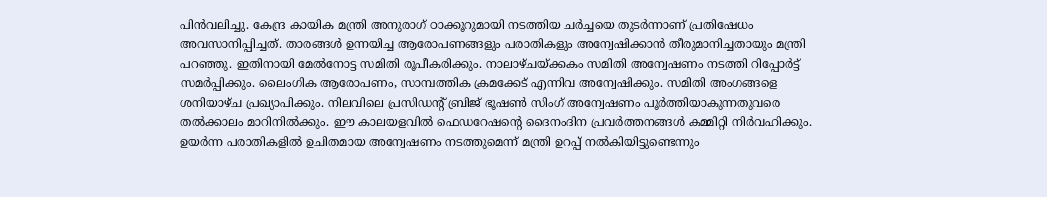പിൻവലിച്ചു. കേന്ദ്ര കായിക മന്ത്രി അനുരാഗ് ഠാക്കൂറുമായി നടത്തിയ ചർച്ചയെ തുടർന്നാണ് പ്രതിഷേധം അവസാനിപ്പിച്ചത്. താരങ്ങൾ ഉന്നയിച്ച ആരോപണങ്ങളും പരാതികളും അന്വേഷിക്കാൻ തീരുമാനിച്ചതായും മന്ത്രി പറഞ്ഞു. ഇതിനായി മേൽനോട്ട സമിതി രൂപീകരിക്കും. നാലാഴ്ചയ്ക്കകം സമിതി അന്വേഷണം നടത്തി റിപ്പോർട്ട് സമർപ്പിക്കും. ലൈംഗിക ആരോപണം, സാമ്പത്തിക ക്രമക്കേട് എന്നിവ അന്വേഷിക്കും. സമിതി അംഗങ്ങളെ ശനിയാഴ്ച പ്രഖ്യാപിക്കും. നിലവിലെ പ്രസിഡന്‍റ് ബ്രിജ് ഭൂഷൺ സിംഗ് അന്വേഷണം പൂർത്തിയാകുന്നതുവരെ തൽക്കാലം മാറിനിൽക്കും. ഈ കാലയളവിൽ ഫെഡറേഷന്‍റെ ദൈനംദിന പ്രവർത്തനങ്ങൾ കമ്മിറ്റി നിർവഹിക്കും. ഉയർന്ന പരാതികളിൽ ഉചിതമായ അന്വേഷണം നടത്തുമെന്ന് മന്ത്രി ഉറപ്പ് നൽകിയിട്ടുണ്ടെന്നും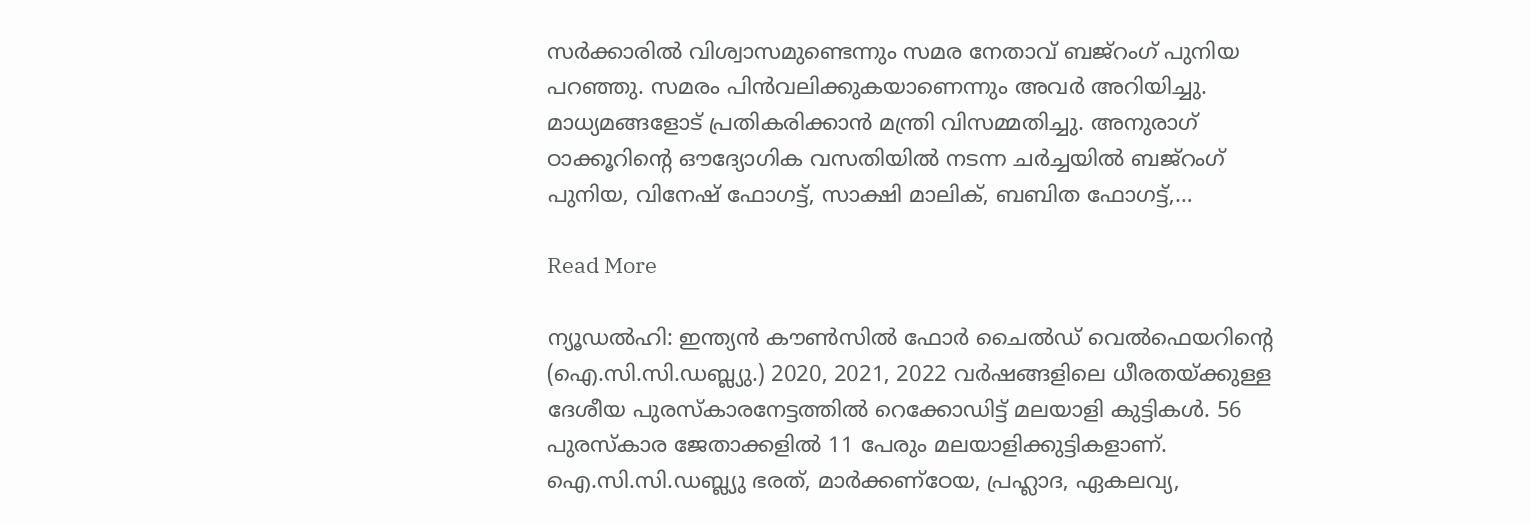സർക്കാരിൽ വിശ്വാസമുണ്ടെന്നും സമര നേതാവ് ബജ്‌റംഗ് പുനിയ പറഞ്ഞു. സമരം പിൻവലിക്കുകയാണെന്നും അവർ അറിയിച്ചു. മാധ്യമങ്ങളോട് പ്രതികരിക്കാൻ മന്ത്രി വിസമ്മതിച്ചു. അനുരാഗ് ഠാക്കൂറിന്‍റെ ഔദ്യോഗിക വസതിയിൽ നടന്ന ചർച്ചയിൽ ബജ്‌റംഗ് പുനിയ, വിനേഷ് ഫോഗട്ട്, സാക്ഷി മാലിക്, ബബിത ഫോഗട്ട്,…

Read More

ന്യൂഡല്‍ഹി: ഇന്ത്യന്‍ കൗണ്‍സില്‍ ഫോര്‍ ചൈല്‍ഡ് വെൽഫെയറിൻ്റെ (ഐ.സി.സി.ഡബ്ല്യു.) 2020, 2021, 2022 വര്‍ഷങ്ങളിലെ ധീരതയ്ക്കുള്ള ദേശീയ പുരസ്‌കാരനേട്ടത്തില്‍ റെക്കോഡിട്ട് മലയാളി കുട്ടികൾ. 56 പുരസ്‌കാര ജേതാക്കളില്‍ 11 പേരും മലയാളിക്കുട്ടികളാണ്. ഐ.സി.സി.ഡബ്ല്യു ഭരത്, മാർക്കണ്‌ഠേയ, പ്രഹ്ലാദ, ഏകലവ്യ,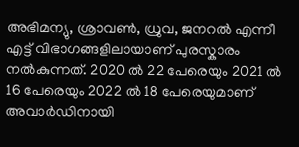അഭിമന്യു, ശ്രാവൺ, ധ്രുവ, ജനറൽ എന്നീ എട്ട് വിഭാഗങ്ങളിലായാണ് പുരസ്കാരം നൽകുന്നത്. 2020 ൽ 22 പേരെയും 2021 ൽ 16 പേരെയും 2022 ൽ 18 പേരെയുമാണ് അവാര്‍ഡിനായി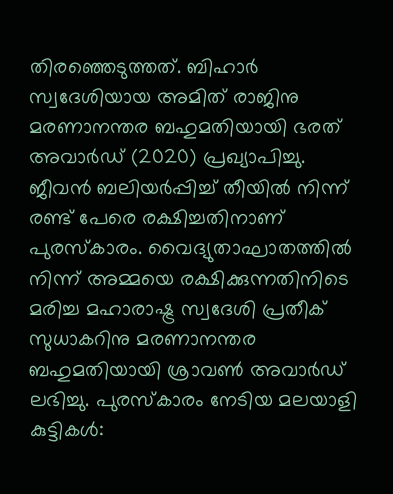തിരഞ്ഞെടുത്തത്. ബിഹാർ സ്വദേശിയായ അമിത് രാജിനു മരണാനന്തര ബഹുമതിയായി ഭരത് അവാർഡ് (2020) പ്രഖ്യാപിച്ചു. ജീവൻ ബലിയർപ്പിച്ച് തീയിൽ നിന്ന് രണ്ട് പേരെ രക്ഷിച്ചതിനാണ് പുരസ്കാരം. വൈദ്യുതാഘാതത്തിൽ നിന്ന് അമ്മയെ രക്ഷിക്കുന്നതിനിടെ മരിച്ച മഹാരാഷ്ട്ര സ്വദേശി പ്രതീക് സുധാകറിനു മരണാനന്തര ബഹുമതിയായി ശ്രാവൺ അവാർഡ് ലഭിച്ചു. പുരസ്കാരം നേടിയ മലയാളി കുട്ടികൾ: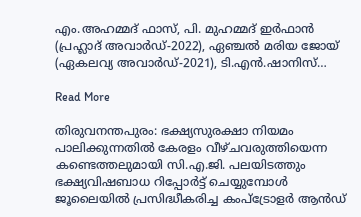എം.അഹമ്മദ് ഫാസ്, പി. മുഹമ്മദ് ഇർഫാൻ (പ്രഹ്ലാദ് അവാർഡ്-2022), ഏഞ്ചൽ മരിയ ജോയ് (ഏകലവ്യ അവാർഡ്-2021), ടി.എൻ.ഷാനിസ്…

Read More

തിരുവനന്തപുരം: ഭക്ഷ്യസുരക്ഷാ നിയമം പാലിക്കുന്നതിൽ കേരളം വീഴ്ചവരുത്തിയെന്ന കണ്ടെത്തലുമായി സി.എ.ജി. പലയിടത്തും ഭക്ഷ്യവിഷബാധ റിപ്പോർട്ട് ചെയ്യുമ്പോൾ ജൂലൈയിൽ പ്രസിദ്ധീകരിച്ച കംപ്ട്രോളർ ആൻഡ്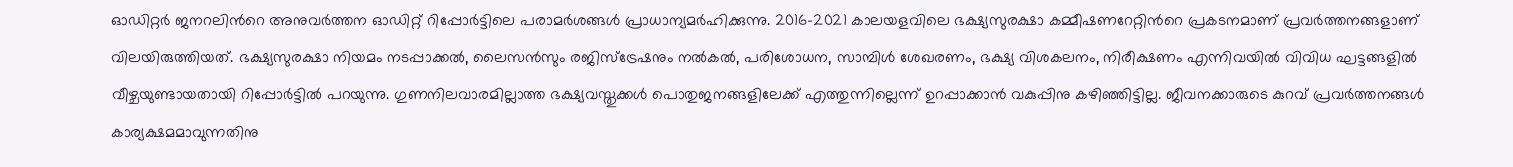ഓഡിറ്റർ ജനറലിന്‍റെ അനുവര്‍ത്തന ഓഡിറ്റ് റിപ്പോർട്ടിലെ പരാമർശങ്ങൾ പ്രാധാന്യമർഹിക്കുന്നു. 2016-2021 കാലയളവിലെ ഭക്ഷ്യസുരക്ഷാ കമ്മീഷണറേറ്റിന്‍റെ പ്രകടനമാണ് പ്രവര്‍ത്തനങ്ങളാണ് വിലയിരുത്തിയത്. ഭക്ഷ്യസുരക്ഷാ നിയമം നടപ്പാക്കൽ, ലൈസൻസും രജിസ്ട്രേഷനും നൽകൽ, പരിശോധന, സാമ്പിൾ ശേഖരണം, ഭക്ഷ്യ വിശകലനം, നിരീക്ഷണം എന്നിവയിൽ വിവിധ ഘട്ടങ്ങളിൽ വീഴ്ചയുണ്ടായതായി റിപ്പോർട്ടിൽ പറയുന്നു. ഗുണനിലവാരമില്ലാത്ത ഭക്ഷ്യവസ്തുക്കൾ പൊതുജനങ്ങളിലേക്ക് എത്തുന്നില്ലെന്ന് ഉറപ്പാക്കാൻ വകുപ്പിനു കഴിഞ്ഞിട്ടില്ല. ജീവനക്കാരുടെ കുറവ് പ്രവർത്തനങ്ങൾ കാര്യക്ഷമമാവുന്നതിനു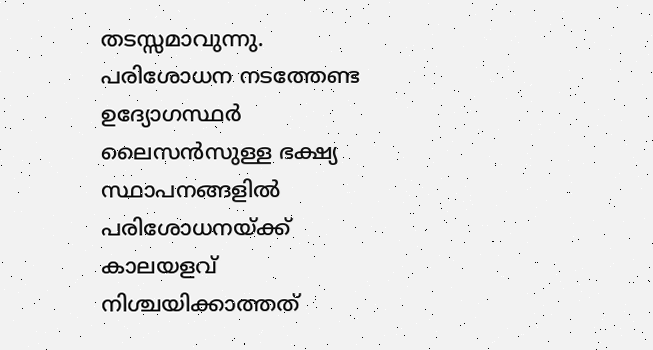തടസ്സമാവുന്നു. പരിശോധന നടത്തേണ്ട ഉദ്യോഗസ്ഥർ ലൈസൻസുള്ള ഭക്ഷ്യ സ്ഥാപനങ്ങളിൽ പരിശോധനയ്ക്ക് കാലയളവ് നിശ്ചയിക്കാത്തത്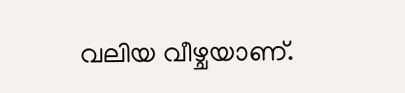വലിയ വീഴ്ചയാണ്.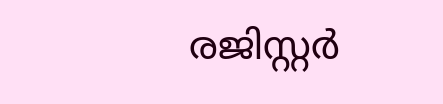രജിസ്റ്റർ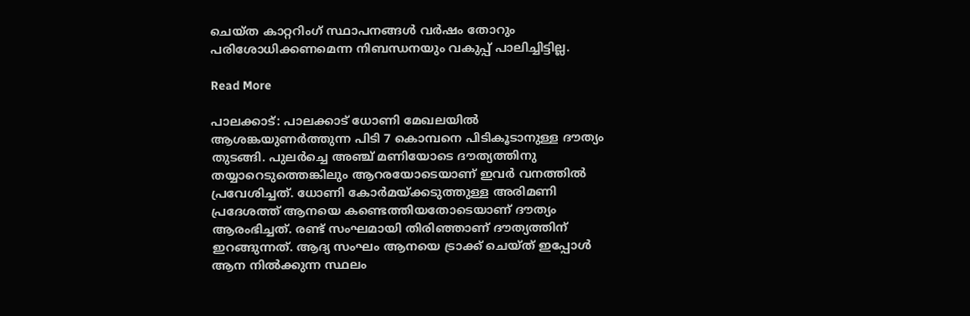ചെയ്ത കാറ്ററിംഗ് സ്ഥാപനങ്ങൾ വർഷം തോറും പരിശോധിക്കണമെന്ന നിബന്ധനയും വകുപ്പ് പാലിച്ചിട്ടില്ല.

Read More

പാലക്കാട്: പാലക്കാട് ധോണി മേഖലയിൽ ആശങ്കയുണർത്തുന്ന പിടി 7 കൊമ്പനെ പിടികൂടാനുള്ള ദൗത്യം തുടങ്ങി. പുലർച്ചെ അഞ്ച് മണിയോടെ ദൗത്യത്തിനു തയ്യാറെടുത്തെങ്കിലും ആറരയോടെയാണ് ഇവർ വനത്തിൽ പ്രവേശിച്ചത്. ധോണി കോർമയ്ക്കടുത്തുള്ള അരിമണി പ്രദേശത്ത് ആനയെ കണ്ടെത്തിയതോടെയാണ് ദൗത്യം ആരംഭിച്ചത്. രണ്ട് സംഘമായി തിരിഞ്ഞാണ് ദൗത്യത്തിന് ഇറങ്ങുന്നത്. ആദ്യ സംഘം ആനയെ ട്രാക്ക് ചെയ്ത് ഇപ്പോൾ ആന നിൽക്കുന്ന സ്ഥലം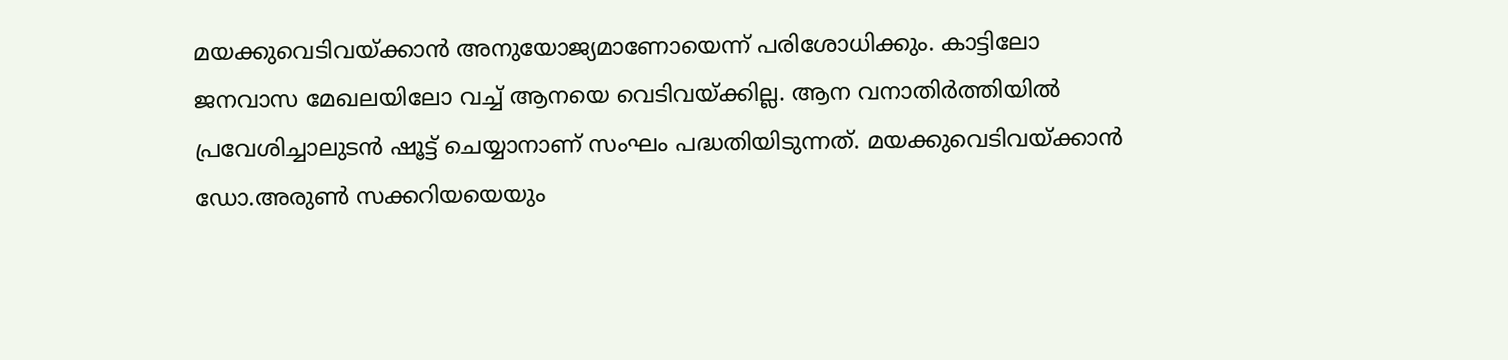മയക്കുവെടിവയ്ക്കാൻ അനുയോജ്യമാണോയെന്ന് പരിശോധിക്കും. കാട്ടിലോ ജനവാസ മേഖലയിലോ വച്ച് ആനയെ വെടിവയ്ക്കില്ല. ആന വനാതിർത്തിയിൽ പ്രവേശിച്ചാലുടൻ ഷൂട്ട് ചെയ്യാനാണ് സംഘം പദ്ധതിയിടുന്നത്. മയക്കുവെടിവയ്ക്കാൻ ഡോ.അരുൺ സക്കറിയയെയും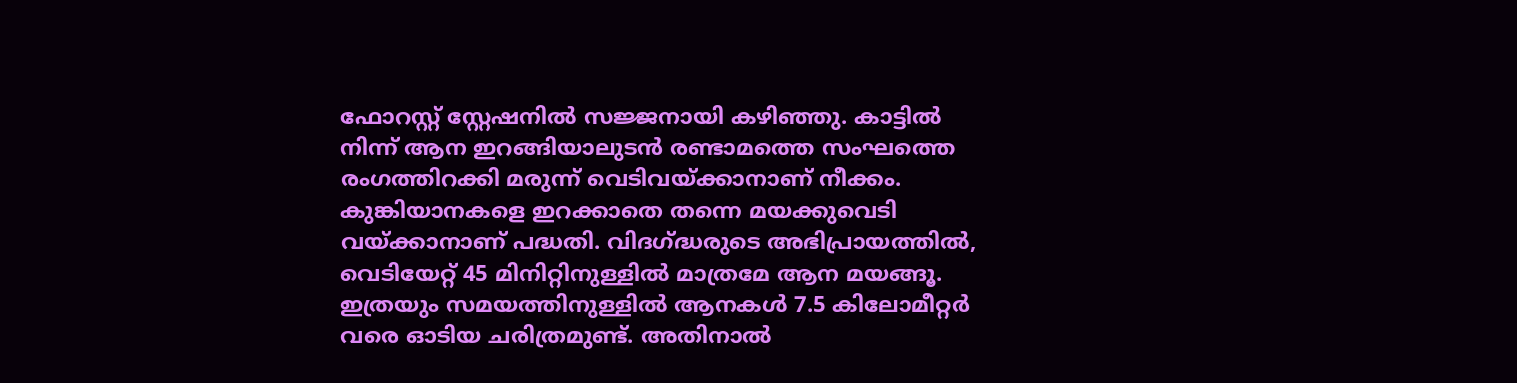ഫോറസ്റ്റ് സ്റ്റേഷനിൽ സജ്ജനായി കഴിഞ്ഞു. കാട്ടിൽ നിന്ന് ആന ഇറങ്ങിയാലുടൻ രണ്ടാമത്തെ സംഘത്തെ രംഗത്തിറക്കി മരുന്ന് വെടിവയ്ക്കാനാണ് നീക്കം. കുങ്കിയാനകളെ ഇറക്കാതെ തന്നെ മയക്കുവെടി വയ്ക്കാനാണ് പദ്ധതി. വിദഗ്ദ്ധരുടെ അഭിപ്രായത്തിൽ, വെടിയേറ്റ് 45 മിനിറ്റിനുള്ളിൽ മാത്രമേ ആന മയങ്ങൂ.  ഇത്രയും സമയത്തിനുള്ളിൽ ആനകൾ 7.5 കിലോമീറ്റർ വരെ ഓടിയ ചരിത്രമുണ്ട്. അതിനാൽ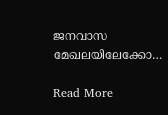ജനവാസ മേഖലയിലേക്കോ…

Read More